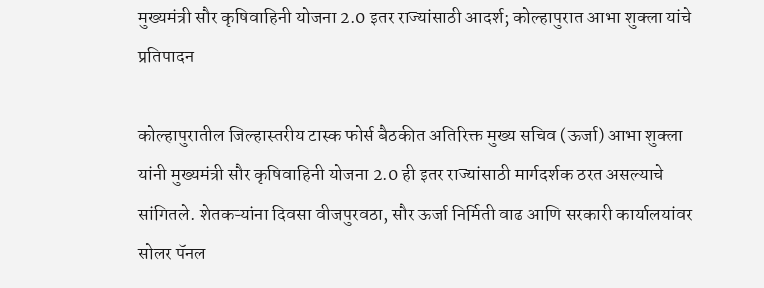मुख्यमंत्री सौर कृषिवाहिनी योजना 2.0 इतर राज्यांसाठी आदर्श; कोल्हापुरात आभा शुक्ला यांचे प्रतिपादन

कोल्हापुरातील जिल्हास्तरीय टास्क फोर्स बैठकीत अतिरिक्त मुख्य सचिव (ऊर्जा) आभा शुक्ला यांनी मुख्यमंत्री सौर कृषिवाहिनी योजना 2.0 ही इतर राज्यांसाठी मार्गदर्शक ठरत असल्याचे सांगितले. शेतकऱ्यांना दिवसा वीजपुरवठा, सौर ऊर्जा निर्मिती वाढ आणि सरकारी कार्यालयांवर सोलर पॅनल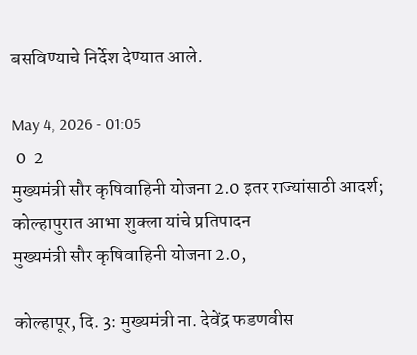बसविण्याचे निर्देश देण्यात आले.

May 4, 2026 - 01:05
 0  2
मुख्यमंत्री सौर कृषिवाहिनी योजना 2.0 इतर राज्यांसाठी आदर्श; कोल्हापुरात आभा शुक्ला यांचे प्रतिपादन
मुख्यमंत्री सौर कृषिवाहिनी योजना 2.0,

कोल्हापूर, दि. 3: मुख्यमंत्री ना. देवेंद्र फडणवीस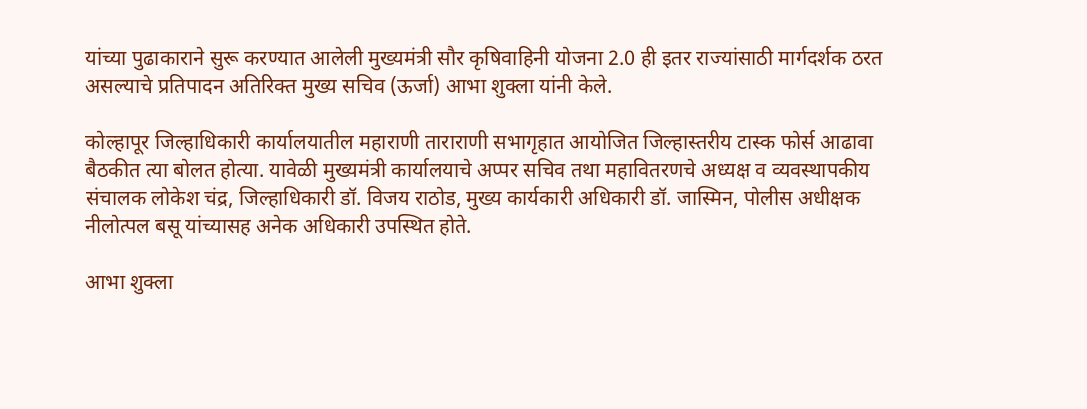यांच्या पुढाकाराने सुरू करण्यात आलेली मुख्यमंत्री सौर कृषिवाहिनी योजना 2.0 ही इतर राज्यांसाठी मार्गदर्शक ठरत असल्याचे प्रतिपादन अतिरिक्त मुख्य सचिव (ऊर्जा) आभा शुक्ला यांनी केले.

कोल्हापूर जिल्हाधिकारी कार्यालयातील महाराणी ताराराणी सभागृहात आयोजित जिल्हास्तरीय टास्क फोर्स आढावा बैठकीत त्या बोलत होत्या. यावेळी मुख्यमंत्री कार्यालयाचे अप्पर सचिव तथा महावितरणचे अध्यक्ष व व्यवस्थापकीय संचालक लोकेश चंद्र, जिल्हाधिकारी डॉ. विजय राठोड, मुख्य कार्यकारी अधिकारी डॉ. जास्मिन, पोलीस अधीक्षक नीलोत्पल बसू यांच्यासह अनेक अधिकारी उपस्थित होते.

आभा शुक्ला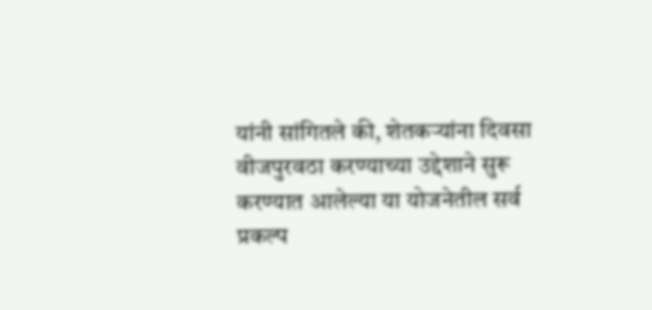यांनी सांगितले की, शेतकऱ्यांना दिवसा वीजपुरवठा करण्याच्या उद्देशाने सुरू करण्यात आलेल्या या योजनेतील सर्व प्रकल्प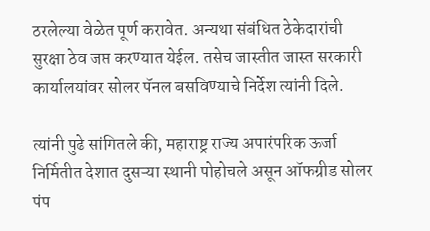ठरलेल्या वेळेत पूर्ण करावेत. अन्यथा संबंधित ठेकेदारांची सुरक्षा ठेव जप्त करण्यात येईल. तसेच जास्तीत जास्त सरकारी कार्यालयांवर सोलर पॅनल बसविण्याचे निर्देश त्यांनी दिले.

त्यांनी पुढे सांगितले की, महाराष्ट्र राज्य अपारंपरिक ऊर्जा निर्मितीत देशात दुसऱ्या स्थानी पोहोचले असून ऑफग्रीड सोलर पंप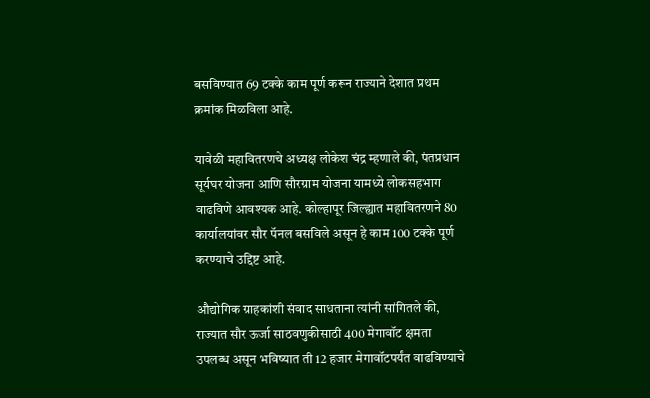बसविण्यात 69 टक्के काम पूर्ण करून राज्याने देशात प्रथम क्रमांक मिळविला आहे.

यावेळी महावितरणचे अध्यक्ष लोकेश चंद्र म्हणाले की, पंतप्रधान सूर्यघर योजना आणि सौरग्राम योजना यामध्ये लोकसहभाग वाढविणे आवश्यक आहे. कोल्हापूर जिल्ह्यात महावितरणने 80 कार्यालयांवर सौर पॅनल बसविले असून हे काम 100 टक्के पूर्ण करण्याचे उद्दिष्ट आहे.

औद्योगिक ग्राहकांशी संवाद साधताना त्यांनी सांगितले की, राज्यात सौर ऊर्जा साठवणुकीसाठी 400 मेगावॉट क्षमता उपलब्ध असून भविष्यात ती 12 हजार मेगावॉटपर्यंत वाढविण्याचे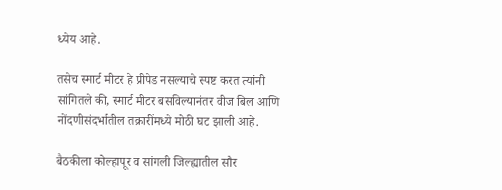ध्येय आहे.

तसेच स्मार्ट मीटर हे प्रीपेड नसल्याचे स्पष्ट करत त्यांनी सांगितले की, स्मार्ट मीटर बसविल्यानंतर वीज बिल आणि नोंदणीसंदर्भातील तक्रारींमध्ये मोठी घट झाली आहे.

बैठकीला कोल्हापूर व सांगली जिल्ह्यातील सौर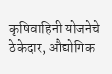कृषिवाहिनी योजनेचे ठेकेदार, औद्योगिक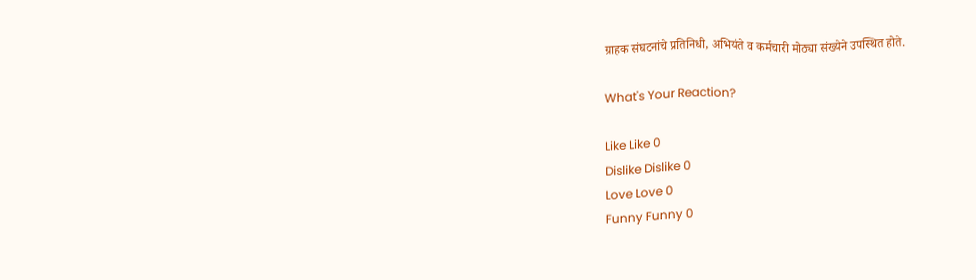ग्राहक संघटनांचे प्रतिनिधी, अभियंते व कर्मचारी मोठ्या संख्येने उपस्थित होते.

What's Your Reaction?

Like Like 0
Dislike Dislike 0
Love Love 0
Funny Funny 0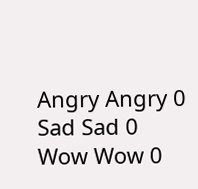Angry Angry 0
Sad Sad 0
Wow Wow 0